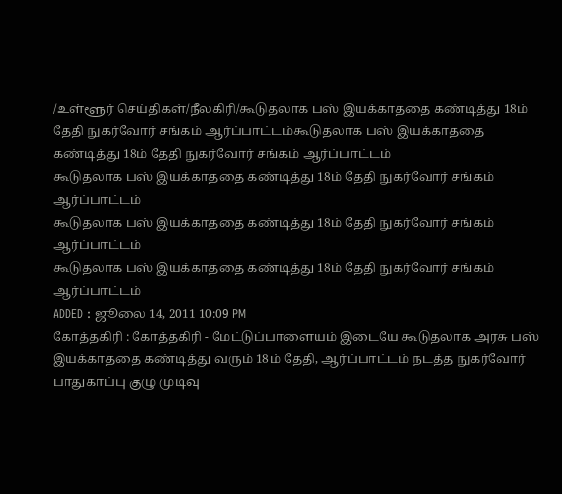/உள்ளூர் செய்திகள்/நீலகிரி/கூடுதலாக பஸ் இயக்காததை கண்டித்து 18ம் தேதி நுகர்வோர் சங்கம் ஆர்ப்பாட்டம்கூடுதலாக பஸ் இயக்காததை கண்டித்து 18ம் தேதி நுகர்வோர் சங்கம் ஆர்ப்பாட்டம்
கூடுதலாக பஸ் இயக்காததை கண்டித்து 18ம் தேதி நுகர்வோர் சங்கம் ஆர்ப்பாட்டம்
கூடுதலாக பஸ் இயக்காததை கண்டித்து 18ம் தேதி நுகர்வோர் சங்கம் ஆர்ப்பாட்டம்
கூடுதலாக பஸ் இயக்காததை கண்டித்து 18ம் தேதி நுகர்வோர் சங்கம் ஆர்ப்பாட்டம்
ADDED : ஜூலை 14, 2011 10:09 PM
கோத்தகிரி : கோத்தகிரி - மேட்டுப்பாளையம் இடையே கூடுதலாக அரசு பஸ்
இயக்காததை கண்டித்து வரும் 18ம் தேதி, ஆர்ப்பாட்டம் நடத்த நுகர்வோர்
பாதுகாப்பு குழு முடிவு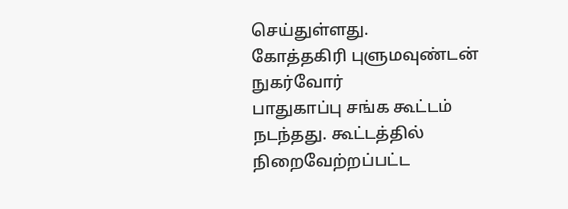செய்துள்ளது.
கோத்தகிரி புளுமவுண்டன் நுகர்வோர்
பாதுகாப்பு சங்க கூட்டம் நடந்தது. கூட்டத்தில் நிறைவேற்றப்பட்ட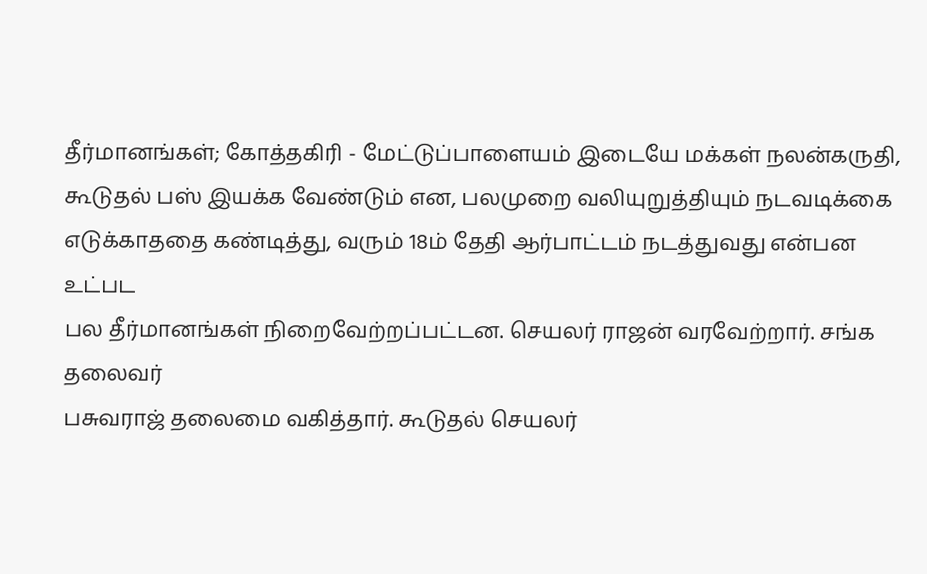தீர்மானங்கள்; கோத்தகிரி - மேட்டுப்பாளையம் இடையே மக்கள் நலன்கருதி,
கூடுதல் பஸ் இயக்க வேண்டும் என, பலமுறை வலியுறுத்தியும் நடவடிக்கை
எடுக்காததை கண்டித்து, வரும் 18ம் தேதி ஆர்பாட்டம் நடத்துவது என்பன உட்பட
பல தீர்மானங்கள் நிறைவேற்றப்பட்டன. செயலர் ராஜன் வரவேற்றார். சங்க தலைவர்
பசுவராஜ் தலைமை வகித்தார். கூடுதல் செயலர்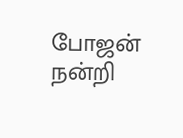போஜன் நன்றி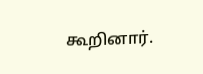கூறினார்.